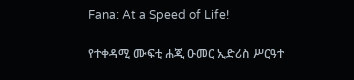Fana: At a Speed of Life!

የተቀዳሚ ሙፍቲ ሐጂ ዑመር ኢድሪስ ሥርዓተ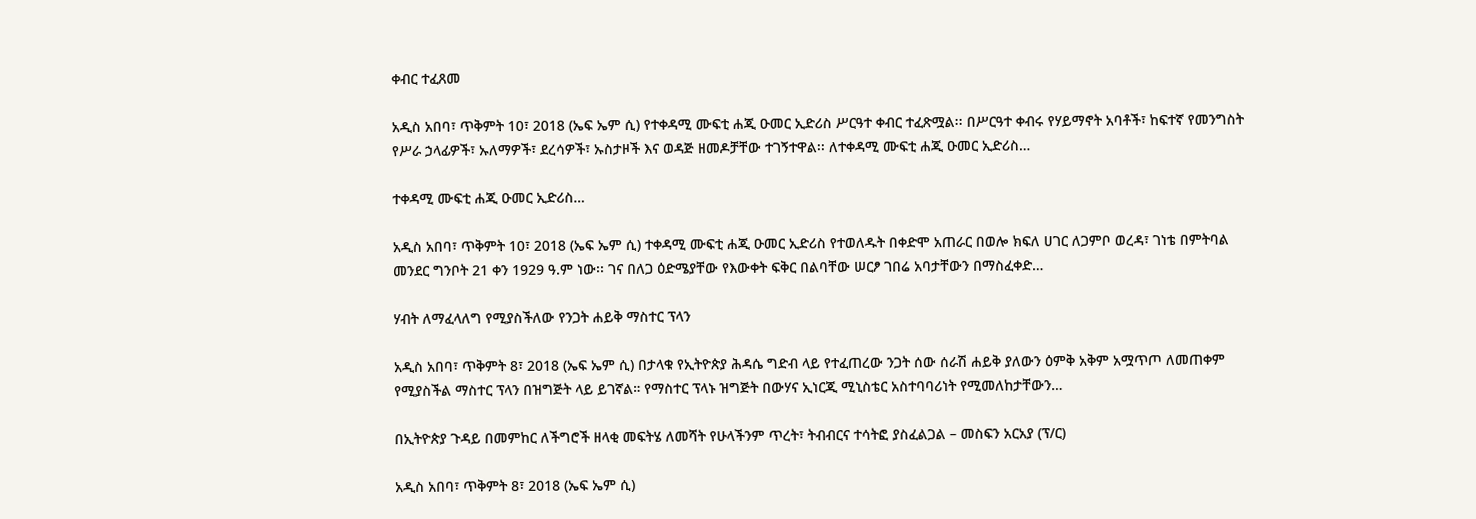ቀብር ተፈጸመ

አዲስ አበባ፣ ጥቅምት 10፣ 2018 (ኤፍ ኤም ሲ) የተቀዳሚ ሙፍቲ ሐጂ ዑመር ኢድሪስ ሥርዓተ ቀብር ተፈጽሟል፡፡ በሥርዓተ ቀብሩ የሃይማኖት አባቶች፣ ከፍተኛ የመንግስት የሥራ ኃላፊዎች፣ ኡለማዎች፣ ደረሳዎች፣ ኡስታዞች እና ወዳጅ ዘመዶቻቸው ተገኝተዋል፡፡ ለተቀዳሚ ሙፍቲ ሐጂ ዑመር ኢድሪስ…

ተቀዳሚ ሙፍቲ ሐጂ ዑመር ኢድሪስ…

አዲስ አበባ፣ ጥቅምት 10፣ 2018 (ኤፍ ኤም ሲ) ተቀዳሚ ሙፍቲ ሐጂ ዑመር ኢድሪስ የተወለዱት በቀድሞ አጠራር በወሎ ክፍለ ሀገር ለጋምቦ ወረዳ፣ ገነቴ በምትባል መንደር ግንቦት 21 ቀን 1929 ዓ.ም ነው፡፡ ገና በለጋ ዕድሜያቸው የእውቀት ፍቅር በልባቸው ሠርፆ ገበሬ አባታቸውን በማስፈቀድ…

ሃብት ለማፈላለግ የሚያስችለው የንጋት ሐይቅ ማስተር ፕላን

አዲስ አበባ፣ ጥቅምት 8፣ 2018 (ኤፍ ኤም ሲ) በታላቁ የኢትዮጵያ ሕዳሴ ግድብ ላይ የተፈጠረው ንጋት ሰው ሰራሽ ሐይቅ ያለውን ዕምቅ አቅም አሟጥጦ ለመጠቀም የሚያስችል ማስተር ፕላን በዝግጅት ላይ ይገኛል። የማስተር ፕላኑ ዝግጅት በውሃና ኢነርጂ ሚኒስቴር አስተባባሪነት የሚመለከታቸውን…

በኢትዮጵያ ጉዳይ በመምከር ለችግሮች ዘላቂ መፍትሄ ለመሻት የሁላችንም ጥረት፣ ትብብርና ተሳትፎ ያስፈልጋል – መስፍን አርአያ (ፕ/ር)

አዲስ አበባ፣ ጥቅምት 8፣ 2018 (ኤፍ ኤም ሲ)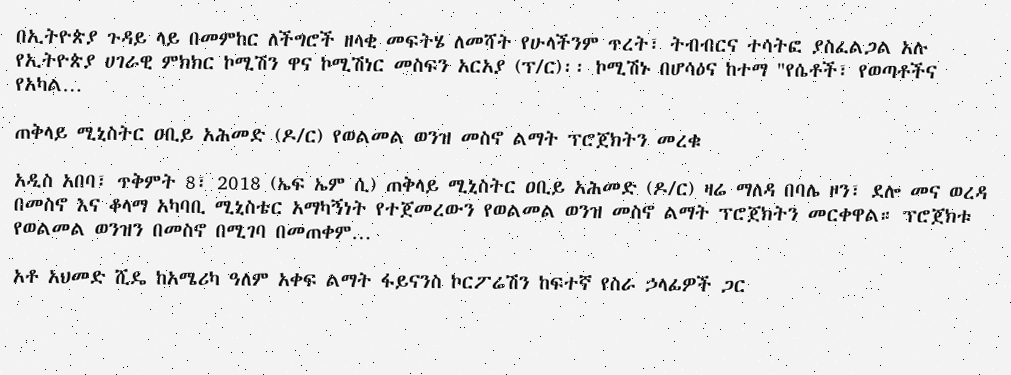በኢትዮጵያ ጉዳይ ላይ በመምከር ለችግሮች ዘላቂ መፍትሄ ለመሻት የሁላችንም ጥረት፣ ትብብርና ተሳትፎ ያስፈልጋል አሉ የኢትዮጵያ ሀገራዊ ምክክር ኮሚሽን ዋና ኮሚሽነር መስፍን አርአያ (ፕ/ር)፡፡ ኮሚሽኑ በሆሳዕና ከተማ "የሴቶች፣ የወጣቶችና የአካል…

ጠቅላይ ሚኒስትር ዐቢይ አሕመድ (ዶ/ር) የወልመል ወንዝ መስኖ ልማት ፕሮጀክትን መረቁ

አዲስ አበባ፣ ጥቅምት 8፣ 2018 (ኤፍ ኤም ሲ) ጠቅላይ ሚኒስትር ዐቢይ አሕመድ (ዶ/ር) ዛሬ ማለዳ በባሌ ዞን፣ ደሎ መና ወረዳ በመስኖ እና ቆላማ አካባቢ ሚኒስቴር አማካኝነት የተጀመረውን የወልመል ወንዝ መስኖ ልማት ፕሮጀክትን መርቀዋል። ፕሮጀክቱ የወልመል ወንዝን በመስኖ በሚገባ በመጠቀም…

አቶ አህመድ ሺዴ ከአሜሪካ ዓለም አቀፍ ልማት ፋይናንስ ኮርፖሬሽን ከፍተኛ የስራ ኃላፊዎች ጋር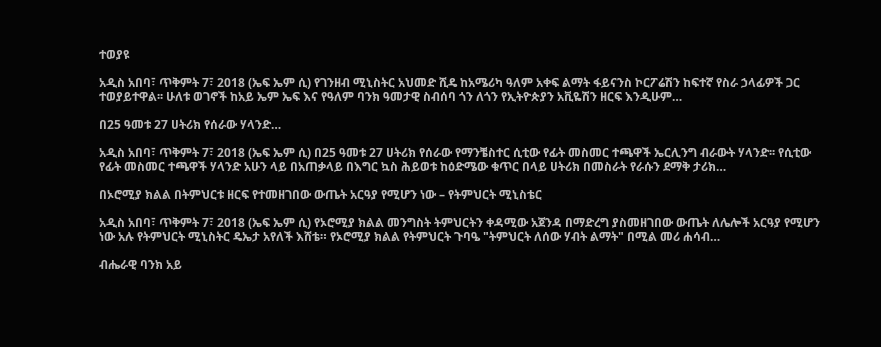ተወያዩ

አዲስ አበባ፣ ጥቅምት 7፣ 2018 (ኤፍ ኤም ሲ) የገንዘብ ሚኒስትር አህመድ ሺዴ ከአሜሪካ ዓለም አቀፍ ልማት ፋይናንስ ኮርፖሬሽን ከፍተኛ የስራ ኃላፊዎች ጋር ተወያይተዋል፡፡ ሁለቱ ወገኖች ከአይ ኤም ኤፍ እና የዓለም ባንክ ዓመታዊ ስብሰባ ጎን ለጎን የኢትዮጵያን አቪዬሽን ዘርፍ እንዲሁም…

በ25 ዓመቱ 27 ሀትሪክ የሰራው ሃላንድ…

አዲስ አበባ፣ ጥቅምት 7፣ 2018 (ኤፍ ኤም ሲ) በ25 ዓመቱ 27 ሀትሪክ የሰራው የማንቼስተር ሲቲው የፊት መስመር ተጫዋች ኤርሊንግ ብራውት ሃላንድ፡፡ የሲቲው የፊት መስመር ተጫዋች ሃላንድ አሁን ላይ በአጠቃላይ በእግር ኳስ ሕይወቱ ከዕድሜው ቁጥር በላይ ሀትሪክ በመስራት የራሱን ደማቅ ታሪክ…

በኦሮሚያ ክልል በትምህርቱ ዘርፍ የተመዘገበው ውጤት አርዓያ የሚሆን ነው – የትምህርት ሚኒስቴር

አዲስ አበባ፣ ጥቅምት 7፣ 2018 (ኤፍ ኤም ሲ) የኦሮሚያ ክልል መንግስት ትምህርትን ቀዳሚው አጀንዳ በማድረግ ያስመዘገበው ውጤት ለሌሎች አርዓያ የሚሆን ነው አሉ የትምህርት ሚኒስትር ዴኤታ አየለች እሸቴ። የኦሮሚያ ክልል የትምህርት ጉባዔ "ትምህርት ለሰው ሃብት ልማት" በሚል መሪ ሐሳብ…

ብሔራዊ ባንክ አይ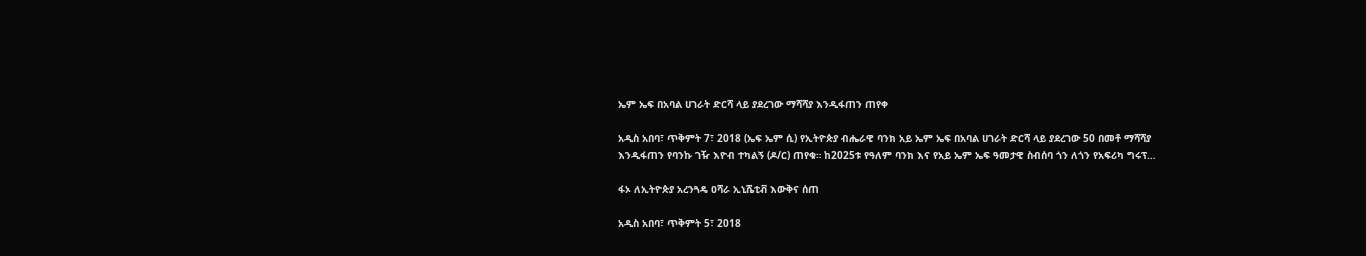ኤም ኤፍ በአባል ሀገራት ድርሻ ላይ ያደረገው ማሻሻያ እንዲፋጠን ጠየቀ

አዲስ አበባ፣ ጥቅምት 7፣ 2018 (ኤፍ ኤም ሲ) የኢትዮጵያ ብሔራዊ ባንክ አይ ኤም ኤፍ በአባል ሀገራት ድርሻ ላይ ያደረገው 50 በመቶ ማሻሻያ እንዲፋጠን የባንኩ ገዥ እዮብ ተካልኝ (ዶ/ር) ጠየቁ። ከ2025ቱ የዓለም ባንክ እና የአይ ኤም ኤፍ ዓመታዊ ስብሰባ ጎን ለጎን የአፍሪካ ግሩፕ…

ፋኦ ለኢትዮጵያ አረንጓዴ ዐሻራ ኢኒሼቲቭ እውቅና ሰጠ

አዲስ አበባ፣ ጥቅምት 5፣ 2018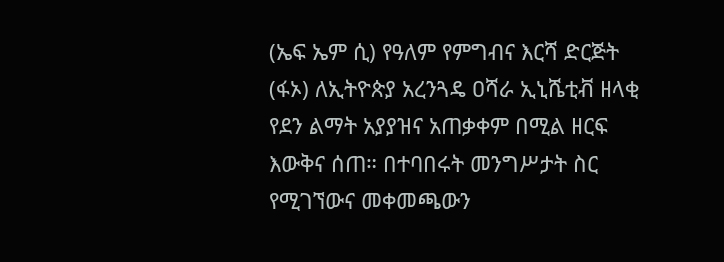(ኤፍ ኤም ሲ) የዓለም የምግብና እርሻ ድርጅት (ፋኦ) ለኢትዮጵያ አረንጓዴ ዐሻራ ኢኒሼቲቭ ዘላቂ የደን ልማት አያያዝና አጠቃቀም በሚል ዘርፍ እውቅና ሰጠ። በተባበሩት መንግሥታት ስር የሚገኘውና መቀመጫውን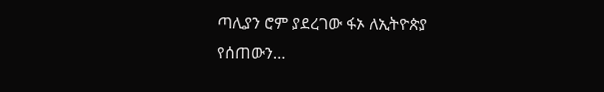ጣሊያን ሮም ያደረገው ፋኦ ለኢትዮጵያ የሰጠውን…